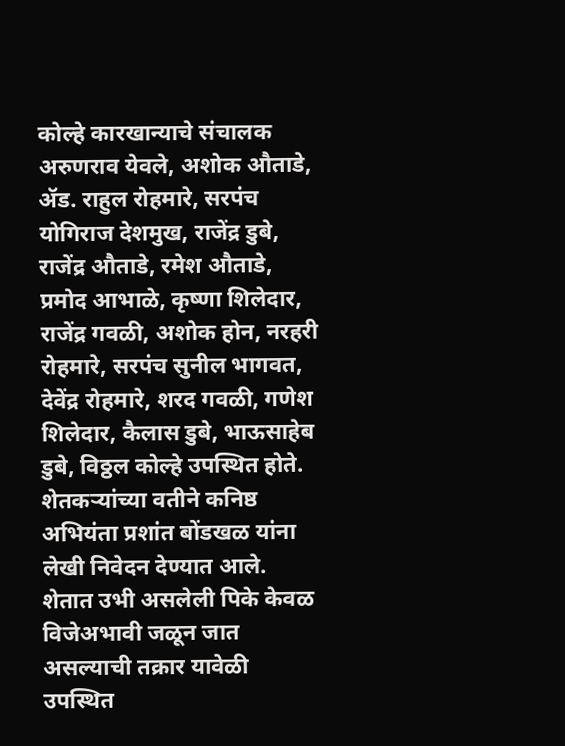कोल्हे कारखान्याचे संचालक अरुणराव येवले, अशोक औताडे, ॲड. राहुल रोहमारे, सरपंच योगिराज देशमुख, राजेंद्र डुबे, राजेंद्र औताडे, रमेश औताडे, प्रमोद आभाळे, कृष्णा शिलेदार, राजेंद्र गवळी, अशोक होन, नरहरी रोहमारे, सरपंच सुनील भागवत, देवेंद्र रोहमारे, शरद गवळी, गणेश शिलेदार, कैलास डुबे, भाऊसाहेब डुबे, विठ्ठल कोल्हे उपस्थित होते. शेतकऱ्यांच्या वतीने कनिष्ठ अभियंता प्रशांत बोंडखळ यांना लेखी निवेदन देण्यात आले.
शेतात उभी असलेली पिके केवळ विजेअभावी जळून जात असल्याची तक्रार यावेळी उपस्थित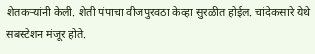शेतकऱ्यांनी केली. शेती पंपाचा वीजपुरवठा केव्हा सुरळीत होईल. चांदेकसारे येथे सबस्टेशन मंजूर होते.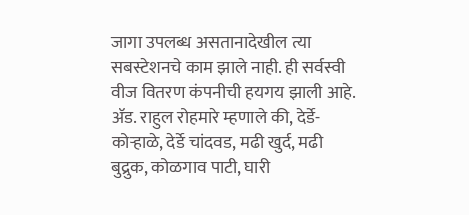जागा उपलब्ध असतानादेखील त्या सबस्टेशनचे काम झाले नाही. ही सर्वस्वी वीज वितरण कंपनीची हयगय झाली आहे. ॲड. राहुल रोहमारे म्हणाले की, देर्डे-कोऱ्हाळे, देर्डे चांदवड, मढी खुर्द, मढी बुद्रुक, कोळगाव पाटी, घारी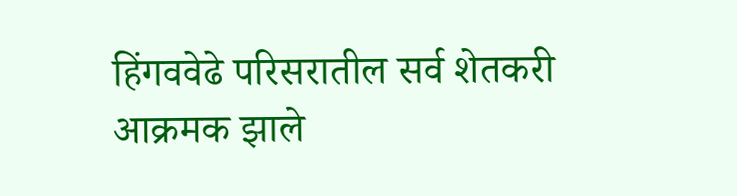हिंगववेढे परिसरातील सर्व शेतकरी आक्रमक झाले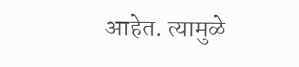आहेत. त्यामुळे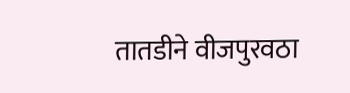तातडीने वीजपुरवठा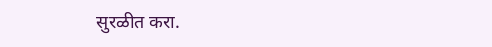सुरळीत करा.